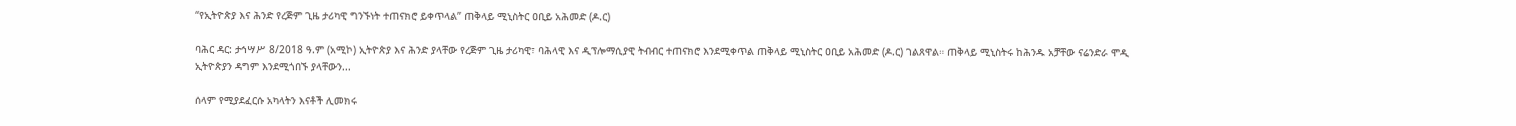“የኢትዮጵያ እና ሕንድ የረጅም ጊዜ ታሪካዊ ግንኙነት ተጠናክሮ ይቀጥላል” ጠቅላይ ሚኒስትር ዐቢይ አሕመድ (ዶ.ር)

ባሕር ዳር: ታኅሣሥ 8/2018 ዓ.ም (አሚኮ) ኢትዮጵያ እና ሕንድ ያላቸው የረጅም ጊዜ ታሪካዊ፣ ባሕላዊ እና ዲፕሎማሲያዊ ትብብር ተጠናክሮ እንደሚቀጥል ጠቅላይ ሚኒስትር ዐቢይ አሕመድ (ዶ.ር) ገልጸዋል። ጠቅላይ ሚኒስትሩ ከሕንዱ አቻቸው ናሬንድራ ሞዲ ኢትዮጵያን ዳግም እንደሚጎበኙ ያላቸውን...

ሰላም የሚያደፈርሱ አካላትን እናቶች ሊመክሩ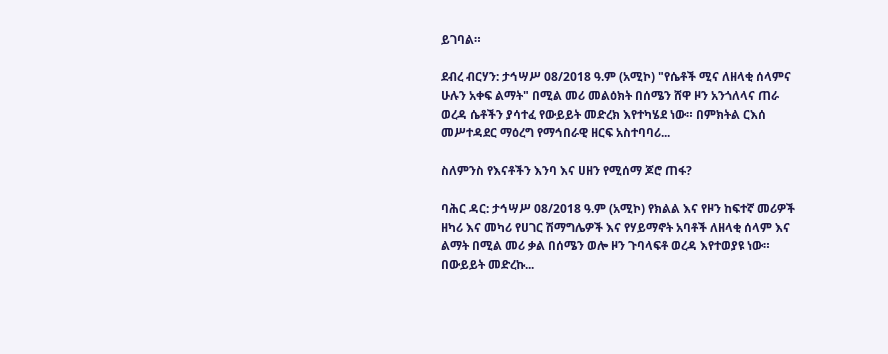ይገባል።

ደብረ ብርሃን: ታኅሣሥ 08/2018 ዓ.ም (አሚኮ) "የሴቶች ሚና ለዘላቂ ሰላምና ሁሉን አቀፍ ልማት" በሚል መሪ መልዕክት በሰሜን ሸዋ ዞን አንጎለላና ጠራ ወረዳ ሴቶችን ያሳተፈ የውይይት መድረክ እየተካሄደ ነው። በምክትል ርእሰ መሥተዳደር ማዕረግ የማኅበራዊ ዘርፍ አስተባባሪ...

ስለምንስ የእናቶችን እንባ እና ሀዘን የሚሰማ ጆሮ ጠፋ?

ባሕር ዳር: ታኅሣሥ 08/2018 ዓ.ም (አሚኮ) የክልል እና የዞን ከፍተኛ መሪዎች ዘካሪ እና መካሪ የሀገር ሽማግሌዎች እና የሃይማኖት አባቶች ለዘላቂ ሰላም እና ልማት በሚል መሪ ቃል በሰሜን ወሎ ዞን ጉባላፍቶ ወረዳ እየተወያዩ ነው። በውይይት መድረኩ...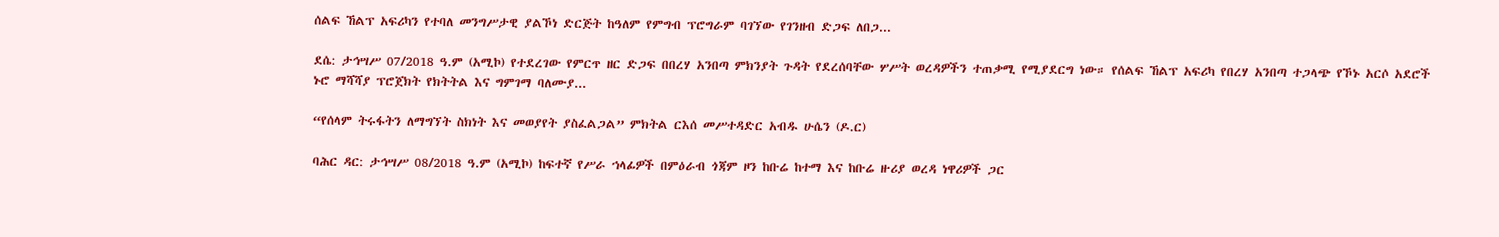ሰልፍ ኸልፕ አፍሪካን የተባለ መንግሥታዊ ያልኾነ ድርጅት ከዓለም የምግብ ፕሮግራም ባገኘው የገንዘብ ድጋፍ ለበጋ...

ደሴ: ታኅሣሥ 07/2018 ዓ.ም (አሚኮ) የተደረገው የምርጥ ዘር ድጋፍ በበረሃ አንበጣ ምክንያት ጉዳት የደረሰባቸው ሦሥት ወረዳዎችን ተጠቃሚ የሚያደርግ ነው። የሰልፍ ኸልፕ አፍሪካ የበረሃ አንበጣ ተጋላጭ የኾኑ አርሶ አደሮች ኑሮ ማሻሻያ ፕሮጀክት የክትትል እና ግምገማ ባለሙያ...

“የሰላም ትሩፋትን ለማግኘት ስክነት እና መወያየት ያስፈልጋል” ምክትል ርእሰ መሥተዳድር አብዱ ሁሴን (ዶ.ር)

ባሕር ዳር: ታኅሣሥ 08/2018 ዓ.ም (አሚኮ) ከፍተኛ የሥራ ኀላፊዎች በምዕራብ ጎጃም ዞን ከቡሬ ከተማ እና ከቡሬ ዙሪያ ወረዳ ነዋሪዎች ጋር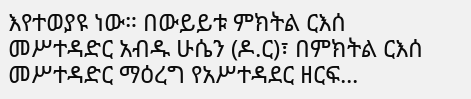እየተወያዩ ነው። በውይይቱ ምክትል ርእሰ መሥተዳድር አብዱ ሁሴን (ዶ.ር)፣ በምክትል ርእሰ መሥተዳድር ማዕረግ የአሥተዳደር ዘርፍ...